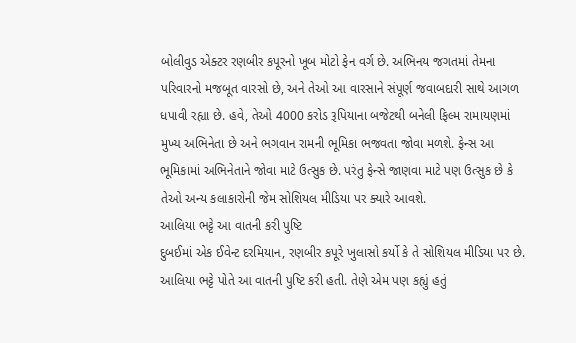બોલીવુડ એક્ટર રણબીર કપૂરનો ખૂબ મોટો ફેન વર્ગ છે. અભિનય જગતમાં તેમના પરિવારનો મજબૂત વારસો છે, અને તેઓ આ વારસાને સંપૂર્ણ જવાબદારી સાથે આગળ ધપાવી રહ્યા છે. હવે, તેઓ 4000 કરોડ રૂપિયાના બજેટથી બનેલી ફિલ્મ રામાયણમાં મુખ્ય અભિનેતા છે અને ભગવાન રામની ભૂમિકા ભજવતા જોવા મળશે. ફેન્સ આ ભૂમિકામાં અભિનેતાને જોવા માટે ઉત્સુક છે. પરંતુ ફેન્સે જાણવા માટે પણ ઉત્સુક છે કે તેઓ અન્ય કલાકારોની જેમ સોશિયલ મીડિયા પર ક્યારે આવશે.
આલિયા ભટ્ટે આ વાતની કરી પુષ્ટિ
દુબઈમાં એક ઈવેન્ટ દરમિયાન, રણબીર કપૂરે ખુલાસો કર્યો કે તે સોશિયલ મીડિયા પર છે. આલિયા ભટ્ટે પોતે આ વાતની પુષ્ટિ કરી હતી. તેણે એમ પણ કહ્યું હતું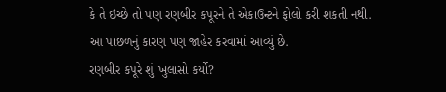કે તે ઇચ્છે તો પણ રણબીર કપૂરને તે એકાઉન્ટને ફોલો કરી શકતી નથી. આ પાછળનું કારણ પણ જાહેર કરવામાં આવ્યું છે.
રણબીર કપૂરે શું ખુલાસો કર્યો?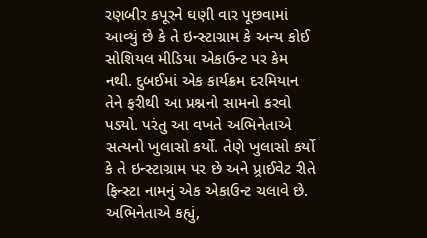રણબીર કપૂરને ઘણી વાર પૂછવામાં આવ્યું છે કે તે ઇન્સ્ટાગ્રામ કે અન્ય કોઈ સોશિયલ મીડિયા એકાઉન્ટ પર કેમ નથી. દુબઈમાં એક કાર્યક્રમ દરમિયાન તેને ફરીથી આ પ્રશ્નનો સામનો કરવો પડ્યો. પરંતુ આ વખતે અભિનેતાએ સત્યનો ખુલાસો કર્યો. તેણે ખુલાસો કર્યો કે તે ઇન્સ્ટાગ્રામ પર છે અને પ્ર્રાઈવેટ રીતે ફિન્સ્ટા નામનું એક એકાઉન્ટ ચલાવે છે. અભિનેતાએ કહ્યું,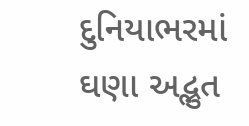દુનિયાભરમાં ઘણા અદ્ભુત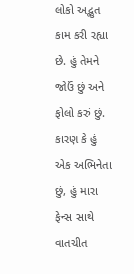લોકો અદ્ભુત કામ કરી રહ્યા છે. હું તેમને જોઉં છું અને ફોલો કરું છું. કારણ કે હું એક અભિનેતા છું, હું મારા ફેન્સ સાથે વાતચીત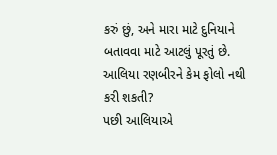કરું છું, અને મારા માટે દુનિયાને બતાવવા માટે આટલું પૂરતું છે.
આલિયા રણબીરને કેમ ફોલો નથી કરી શકતી?
પછી આલિયાએ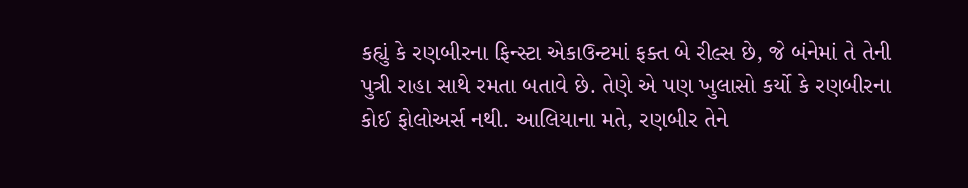કહ્યું કે રણબીરના ફિન્સ્ટા એકાઉન્ટમાં ફક્ત બે રીલ્સ છે, જે બંનેમાં તે તેની પુત્રી રાહા સાથે રમતા બતાવે છે. તેણે એ પણ ખુલાસો કર્યો કે રણબીરના કોઈ ફોલોઅર્સ નથી. આલિયાના મતે, રણબીર તેને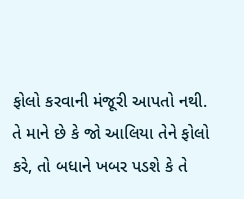ફોલો કરવાની મંજૂરી આપતો નથી. તે માને છે કે જો આલિયા તેને ફોલો કરે, તો બધાને ખબર પડશે કે તે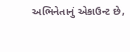અભિનેતાનું એકાઉન્ટ છે,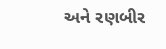અને રણબીર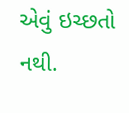એવું ઇચ્છતો નથી.